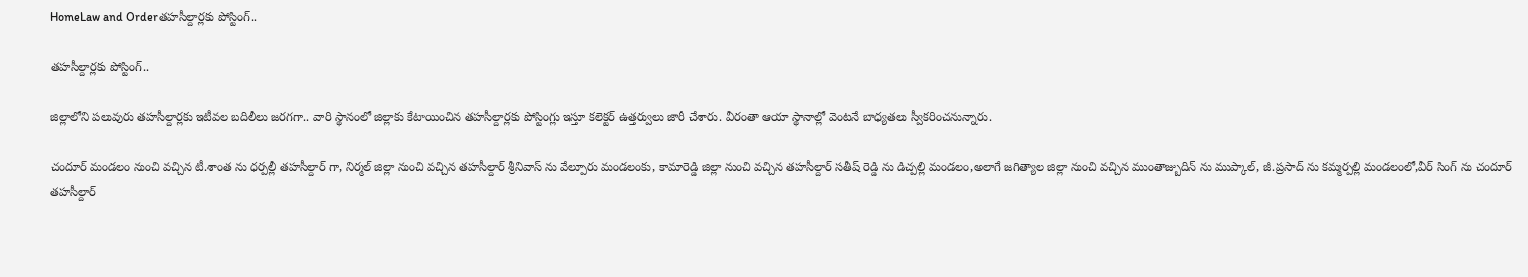HomeLaw and Orderతహసీల్దార్లకు పోస్టింగ్..

తహసీల్దార్లకు పోస్టింగ్..

జిల్లాలోని పలువురు తహసీల్దార్లకు ఇటీవల బదిలీలు జరగగా.. వారి స్థానంలో జిల్లాకు కేటాయించిన తహసీల్దార్లకు పోస్టింగ్లు ఇస్తూ కలెక్టర్ ఉత్తర్వులు జారీ చేశారు. వీరంతా ఆయా స్థానాల్లో వెంటనే బాధ్యతలు స్వీకరించనున్నారు.

చందూర్ మండలం నుంచి వచ్చిన టీ.శాంత ను ధర్పల్లీ తహసీల్దార్ గా, నిర్మల్ జిల్లా నుంచి వచ్చిన తహసీల్దార్ శ్రీనివాస్ ను వేల్పూరు మండలంకు, కామారెడ్డి జిల్లా నుంచి వచ్చిన తహసీల్దార్ సతీష్ రెడ్డి ను డిచ్పల్లి మండలం,అలాగే జగిత్యాల జిల్లా నుంచి వచ్చిన ముంతాజ్బుదిన్ ను ముప్కాల్, జీ.ప్రసాద్ ను కమ్మర్పల్లి మండలంలో,వీర్ సింగ్ ను చందూర్ తహసీల్దార్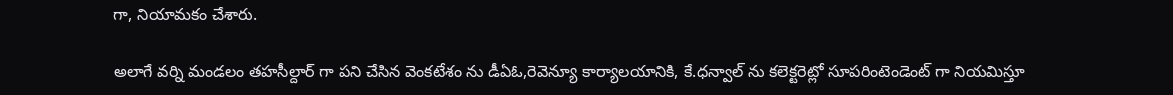గా, నియామకం చేశారు.

అలాగే వర్ని మండలం తహసీల్దార్ గా పని చేసిన వెంకటేశం ను డీఏఓ,రెవెన్యూ కార్యాలయానికి, కే.ధన్వాల్ ను కలెక్టరెట్లో సూపరింటెండెంట్ గా నియమిస్తూ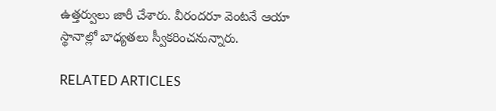ఉత్తర్వులు జారీ చేశారు. వీరందరూ వెంటనే ఆయా స్థానాల్లో బాధ్యతలు స్వీకరించనున్నారు.

RELATED ARTICLES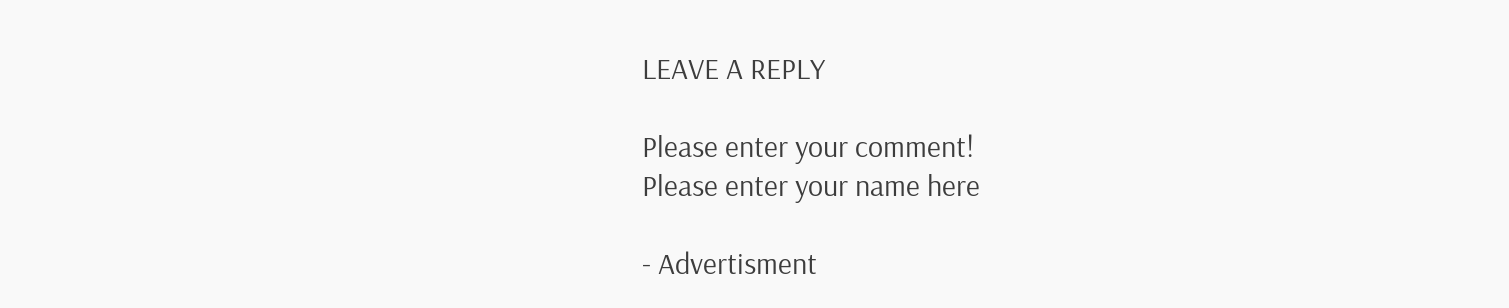LEAVE A REPLY

Please enter your comment!
Please enter your name here

- Advertisment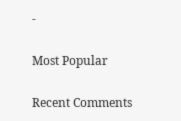-

Most Popular

Recent Comments